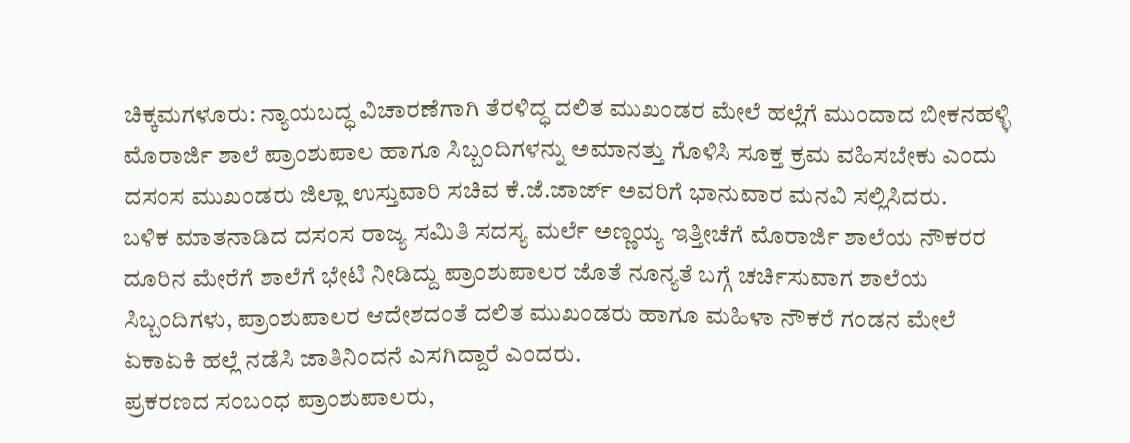ಚಿಕ್ಕಮಗಳೂರು: ನ್ಯಾಯಬದ್ಧ ವಿಚಾರಣೆಗಾಗಿ ತೆರಳಿದ್ಧ ದಲಿತ ಮುಖಂಡರ ಮೇಲೆ ಹಲ್ಲೆಗೆ ಮುಂದಾದ ಬೀಕನಹಳ್ಳಿ ಮೊರಾರ್ಜಿ ಶಾಲೆ ಪ್ರಾಂಶುಪಾಲ ಹಾಗೂ ಸಿಬ್ಬಂದಿಗಳನ್ನು ಅಮಾನತ್ತು ಗೊಳಿಸಿ ಸೂಕ್ತ ಕ್ರಮ ವಹಿಸಬೇಕು ಎಂದು ದಸಂಸ ಮುಖಂಡರು ಜಿಲ್ಲಾ ಉಸ್ತುವಾರಿ ಸಚಿವ ಕೆ.ಜೆ.ಜಾರ್ಜ್ ಅವರಿಗೆ ಭಾನುವಾರ ಮನವಿ ಸಲ್ಲಿಸಿದರು.
ಬಳಿಕ ಮಾತನಾಡಿದ ದಸಂಸ ರಾಜ್ಯ ಸಮಿತಿ ಸದಸ್ಯ ಮರ್ಲೆ ಅಣ್ಣಯ್ಯ ಇತ್ತೀಚೆಗೆ ಮೊರಾರ್ಜಿ ಶಾಲೆಯ ನೌಕರರ ದೂರಿನ ಮೇರೆಗೆ ಶಾಲೆಗೆ ಭೇಟಿ ನೀಡಿದ್ದು ಪ್ರಾಂಶುಪಾಲರ ಜೊತೆ ನೂನ್ಯತೆ ಬಗ್ಗೆ ಚರ್ಚಿಸುವಾಗ ಶಾಲೆಯ ಸಿಬ್ಬಂದಿಗಳು, ಪ್ರಾಂಶುಪಾಲರ ಆದೇಶದಂತೆ ದಲಿತ ಮುಖಂಡರು ಹಾಗೂ ಮಹಿಳಾ ನೌಕರೆ ಗಂಡನ ಮೇಲೆ ಏಕಾಏಕಿ ಹಲ್ಲೆ ನಡೆಸಿ ಜಾತಿನಿಂದನೆ ಎಸಗಿದ್ದಾರೆ ಎಂದರು.
ಪ್ರಕರಣದ ಸಂಬಂಧ ಪ್ರಾಂಶುಪಾಲರು,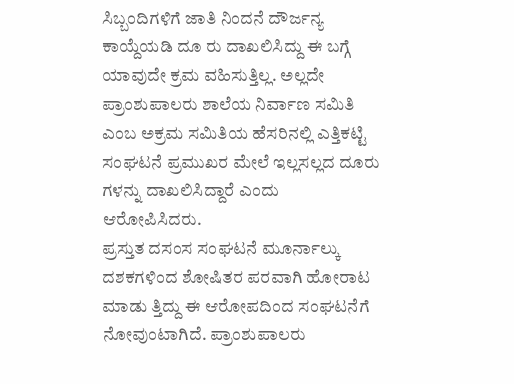ಸಿಬ್ಬಂದಿಗಳಿಗೆ ಜಾತಿ ನಿಂದನೆ ದೌರ್ಜನ್ಯ ಕಾಯ್ದೆಯಡಿ ದೂ ರು ದಾಖಲಿಸಿದ್ದು ಈ ಬಗ್ಗೆ ಯಾವುದೇ ಕ್ರಮ ವಹಿಸುತ್ತಿಲ್ಲ. ಅಲ್ಲದೇ ಪ್ರಾಂಶುಪಾಲರು ಶಾಲೆಯ ನಿರ್ವಾಣ ಸಮಿತಿ ಎಂಬ ಅಕ್ರಮ ಸಮಿತಿಯ ಹೆಸರಿನಲ್ಲಿ ಎತ್ತಿಕಟ್ಟಿ ಸಂಘಟನೆ ಪ್ರಮುಖರ ಮೇಲೆ ಇಲ್ಲಸಲ್ಲದ ದೂರು ಗಳನ್ನು ದಾಖಲಿಸಿದ್ದಾರೆ ಎಂದು ಆರೋಪಿಸಿದರು.
ಪ್ರಸ್ತುತ ದಸಂಸ ಸಂಘಟನೆ ಮೂರ್ನಾಲ್ಕು ದಶಕಗಳಿಂದ ಶೋಷಿತರ ಪರವಾಗಿ ಹೋರಾಟ ಮಾಡು ತ್ತಿದ್ದು ಈ ಆರೋಪದಿಂದ ಸಂಘಟನೆಗೆ ನೋವುಂಟಾಗಿದೆ. ಪ್ರಾಂಶುಪಾಲರು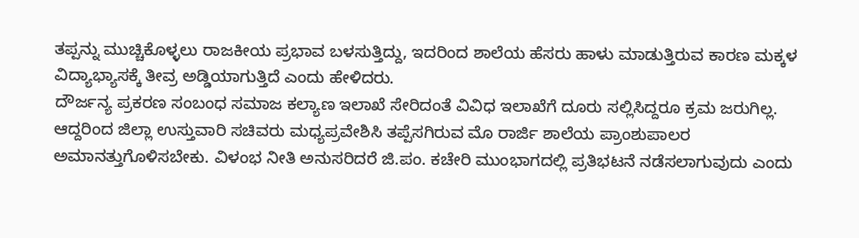ತಪ್ಪನ್ನು ಮುಚ್ಚಿಕೊಳ್ಳಲು ರಾಜಕೀಯ ಪ್ರಭಾವ ಬಳಸುತ್ತಿದ್ದು, ಇದರಿಂದ ಶಾಲೆಯ ಹೆಸರು ಹಾಳು ಮಾಡುತ್ತಿರುವ ಕಾರಣ ಮಕ್ಕಳ ವಿದ್ಯಾಭ್ಯಾಸಕ್ಕೆ ತೀವ್ರ ಅಡ್ಡಿಯಾಗುತ್ತಿದೆ ಎಂದು ಹೇಳಿದರು.
ದೌರ್ಜನ್ಯ ಪ್ರಕರಣ ಸಂಬಂಧ ಸಮಾಜ ಕಲ್ಯಾಣ ಇಲಾಖೆ ಸೇರಿದಂತೆ ವಿವಿಧ ಇಲಾಖೆಗೆ ದೂರು ಸಲ್ಲಿಸಿದ್ದರೂ ಕ್ರಮ ಜರುಗಿಲ್ಲ. ಆದ್ದರಿಂದ ಜಿಲ್ಲಾ ಉಸ್ತುವಾರಿ ಸಚಿವರು ಮಧ್ಯಪ್ರವೇಶಿಸಿ ತಪ್ಪೆಸಗಿರುವ ಮೊ ರಾರ್ಜಿ ಶಾಲೆಯ ಪ್ರಾಂಶುಪಾಲರ ಅಮಾನತ್ತುಗೊಳಿಸಬೇಕು. ವಿಳಂಭ ನೀತಿ ಅನುಸರಿದರೆ ಜಿ.ಪಂ. ಕಚೇರಿ ಮುಂಭಾಗದಲ್ಲಿ ಪ್ರತಿಭಟನೆ ನಡೆಸಲಾಗುವುದು ಎಂದು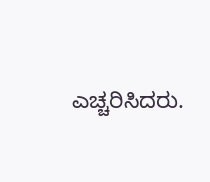ಎಚ್ಚರಿಸಿದರು.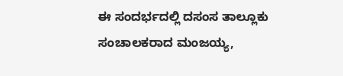ಈ ಸಂದರ್ಭದಲ್ಲಿ ದಸಂಸ ತಾಲ್ಲೂಕು ಸಂಚಾಲಕರಾದ ಮಂಜಯ್ಯ,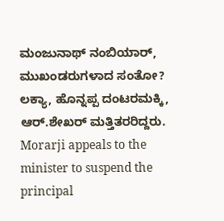ಮಂಜುನಾಥ್ ನಂಬಿಯಾರ್, ಮುಖಂಡರುಗಳಾದ ಸಂತೋ? ಲಕ್ಯಾ, ಹೊನ್ನಪ್ಪ ದಂಟರಮಕ್ಕಿ, ಆರ್.ಶೇಖರ್ ಮತ್ತಿತರರಿದ್ದರು.
Morarji appeals to the minister to suspend the principal